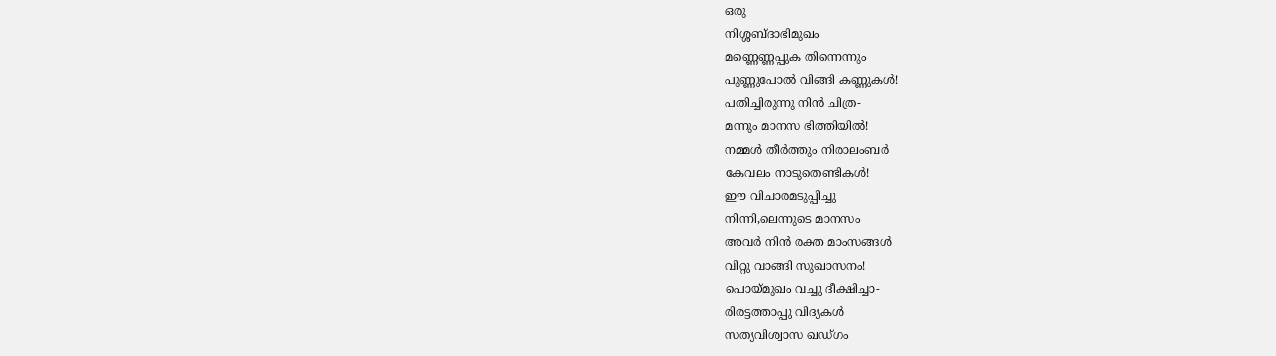ഒരു
നിശ്ശബ്ദാഭിമുഖം
മണ്ണെണ്ണപ്പുക തിന്നെന്നും
പുണ്ണുപോൽ വിങ്ങി കണ്ണുകൾ!
പതിച്ചിരുന്നു നിൻ ചിത്ര-
മന്നും മാനസ ഭിത്തിയിൽ!
നമ്മൾ തീർത്തും നിരാലംബർ
കേവലം നാടുതെണ്ടികൾ!
ഈ വിചാരമടുപ്പിച്ചു
നിന്നി,ലെന്നുടെ മാനസം
അവർ നിൻ രക്ത മാംസങ്ങൾ
വിറ്റു വാങ്ങി സുഖാസനം!
പൊയ്മുഖം വച്ചു ദീക്ഷിച്ചാ-
രിരട്ടത്താപ്പു വിദ്യകൾ
സത്യവിശ്വാസ ഖഡ്ഗം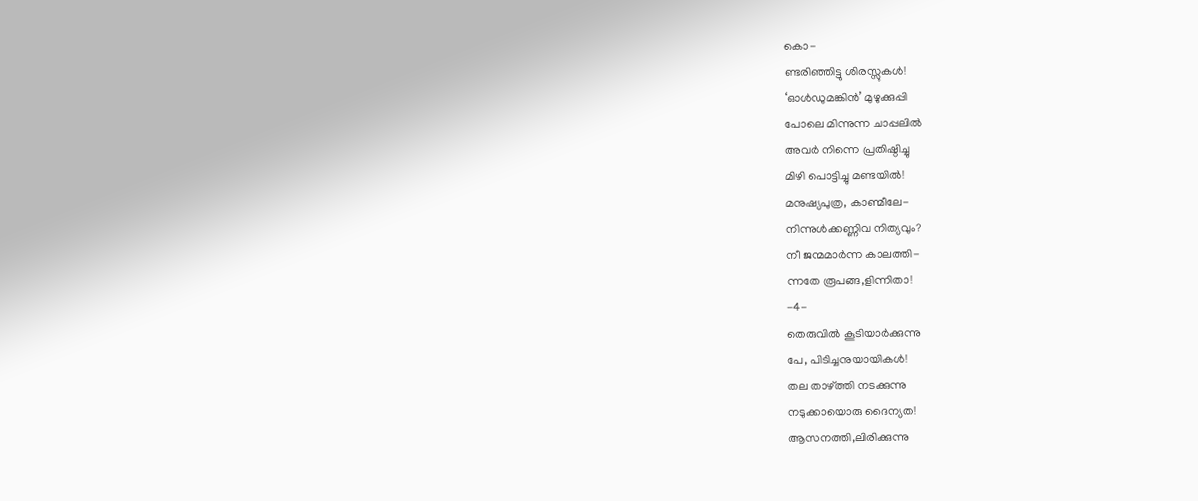കൊ-
ണ്ടരിഞ്ഞിട്ടു ശിരസ്സുകൾ!
‘ഓൾഡുമങ്കിൻ’ മുഴുക്കുപ്പി
പോലെ മിന്നുന്ന ചാപ്പലിൽ
അവർ നിന്നെ പ്രതിഷ്ഠിച്ചു
മിഴി പൊട്ടിച്ചു മണ്ടയിൽ!
മനുഷ്യപുത്ര, കാണ്മീലേ-
നിന്നുൾക്കണ്ണിവ നിത്യവും?
നീ ജന്മമാർന്ന കാലത്തി-
ന്നതേ രൂപങ്ങ,ളിന്നിതാ!
-4-
തെരുവിൽ കൂടിയാർക്കുന്നു
പേ, പിടിച്ചനുയായികൾ!
തല താഴ്ത്തി നടക്കുന്നു
നടുക്കായൊരു ദൈന്യത!
ആസനത്തി,ലിരിക്കുന്നു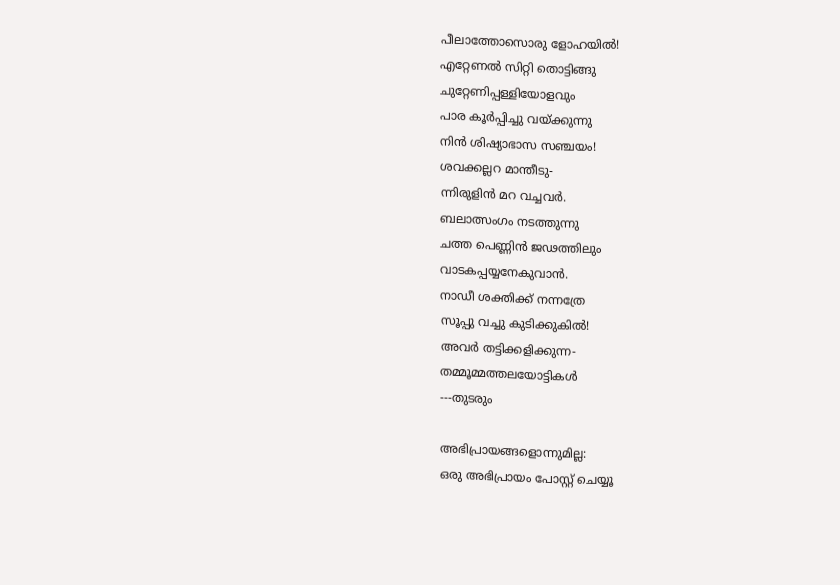പീലാത്തോസൊരു ളോഹയിൽ!
എറ്റേണൽ സിറ്റി തൊട്ടിങ്ങു
ചുറ്റേണിപ്പള്ളിയോളവും
പാര കൂർപ്പിച്ചു വയ്ക്കുന്നു
നിൻ ശിഷ്യാഭാസ സഞ്ചയം!
ശവക്കല്ലറ മാന്തീടു-
ന്നിരുളിൻ മറ വച്ചവർ.
ബലാത്സംഗം നടത്തുന്നു
ചത്ത പെണ്ണിൻ ജഢത്തിലും
വാടകപ്പയ്യനേകുവാൻ.
നാഡീ ശക്തിക്ക് നന്നത്രേ
സൂപ്പു വച്ചു കുടിക്കുകിൽ!
അവർ തട്ടിക്കളിക്കുന്ന-
തമ്മൂമ്മത്തലയോട്ടികൾ
---തുടരും

അഭിപ്രായങ്ങളൊന്നുമില്ല:
ഒരു അഭിപ്രായം പോസ്റ്റ് ചെയ്യൂ